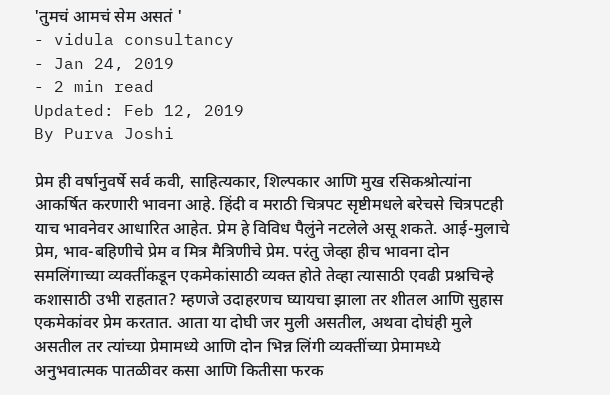'तुमचं आमचं सेम असतं '
- vidula consultancy
- Jan 24, 2019
- 2 min read
Updated: Feb 12, 2019
By Purva Joshi

प्रेम ही वर्षानुवर्षे सर्व कवी, साहित्यकार, शिल्पकार आणि मुख रसिकश्रोत्यांना आकर्षित करणारी भावना आहे. हिंदी व मराठी चित्रपट सृष्टीमधले बरेचसे चित्रपटही याच भावनेवर आधारित आहेत. प्रेम हे विविध पैलुंने नटलेले असू शकते. आई-मुलाचे प्रेम, भाव-बहिणीचे प्रेम व मित्र मैत्रिणीचे प्रेम. परंतु जेव्हा हीच भावना दोन समलिंगाच्या व्यक्तींकडून एकमेकांसाठी व्यक्त होते तेव्हा त्यासाठी एवढी प्रश्नचिन्हे कशासाठी उभी राहतात? म्हणजे उदाहरणच घ्यायचा झाला तर शीतल आणि सुहास एकमेकांवर प्रेम करतात. आता या दोघी जर मुली असतील, अथवा दोघंही मुले असतील तर त्यांच्या प्रेमामध्ये आणि दोन भिन्न लिंगी व्यक्तींच्या प्रेमामध्ये अनुभवात्मक पातळीवर कसा आणि कितीसा फरक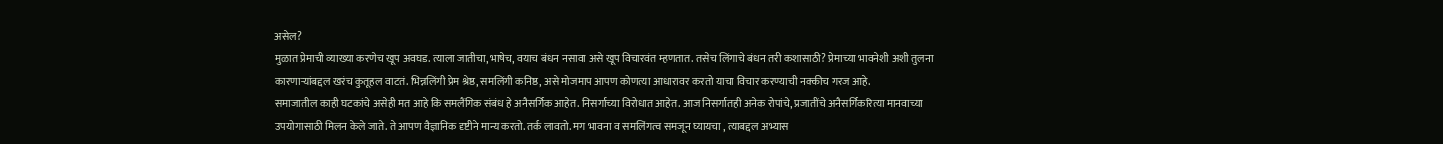असेल?
मुळात प्रेमाची व्याख्या करणेच खूप अवघड. त्याला जातीचा, भाषेच, वयाच बंधन नसावा असे खूप विचारवंत म्हणतात. तसेच लिंगाचे बंधन तरी कशासाठी? प्रेमाच्या भावनेशी अशी तुलना कारणाऱ्यांबद्दल खरंच कुतूहल वाटतं. भिन्नलिंगी प्रेम श्रेष्ठ, समलिंगी कनिष्ठ, असे मोजमाप आपण कोणत्या आधारावर करतो याचा विचार करण्याची नक्कीच गरज आहे.
समाजातील काही घटकांचे असेही मत आहे कि समलैंगिक संबंध हे अनैसर्गिक आहेत. निसर्गाच्या विरोधात आहेत. आज निसर्गातही अनेक रोपांचे, प्रजातींचे अनैसर्गिकरित्या मानवाच्या उपयोगासाठी मिलन केले जाते. ते आपण वैज्ञानिक दृष्टीने मान्य करतो. तर्क लावतो. मग भावना व समलिंगत्व समजून घ्यायचा , त्याबद्दल अभ्यास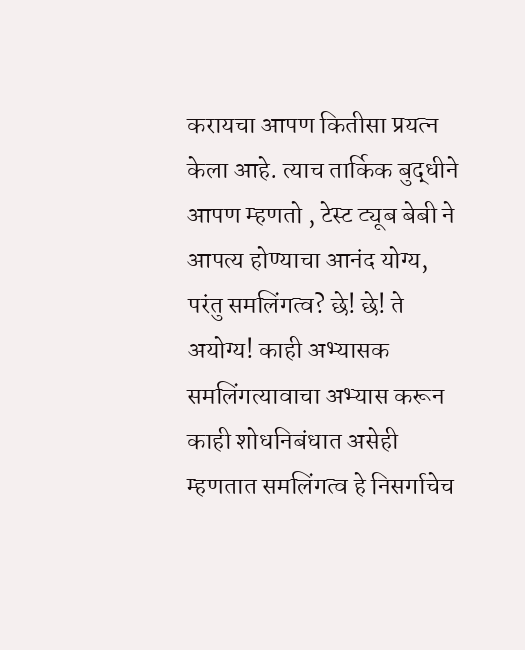करायचा आपण कितीसा प्रयत्न केला आहे. त्याच तार्किक बुद्धीने आपण म्हणतो , टेस्ट ट्यूब बेबी ने आपत्य होण्याचा आनंद योग्य, परंतु समलिंगत्व? छे! छे! ते अयोग्य! काही अभ्यासक समलिंगत्यावाचा अभ्यास करून काही शोधनिबंधात असेही म्हणतात समलिंगत्व हे निसर्गाचेच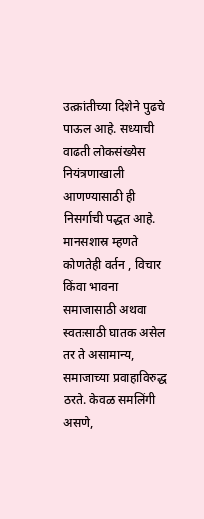उत्क्रांतीच्या दिशेने पुढचे पाऊल आहे. सध्याची वाढती लोकसंख्येस नियंत्रणाखाली आणण्यासाठी ही निसर्गाची पद्धत आहे.
मानसशास्र म्हणते कोणतेही वर्तन , विचार किंवा भावना समाजासाठी अथवा स्वतःसाठी घातक असेल तर ते असामान्य, समाजाच्या प्रवाहाविरुद्ध ठरते. केवळ समलिंगी असणे,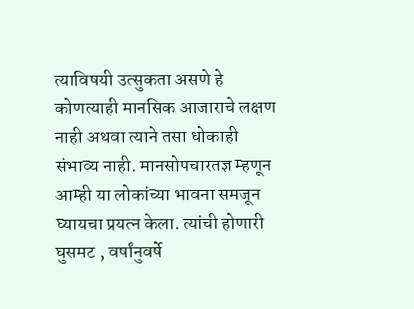त्याविषयी उत्सुकता असणे हे कोणत्याही मानसिक आजाराचे लक्षण नाही अथवा त्याने तसा धोकाही संभाव्य नाही. मानसोपचारतज्ञ म्हणून आम्ही या लोकांच्या भावना समजून घ्यायचा प्रयत्न केला. त्यांची होणारी घुसमट , वर्षांनुवर्षे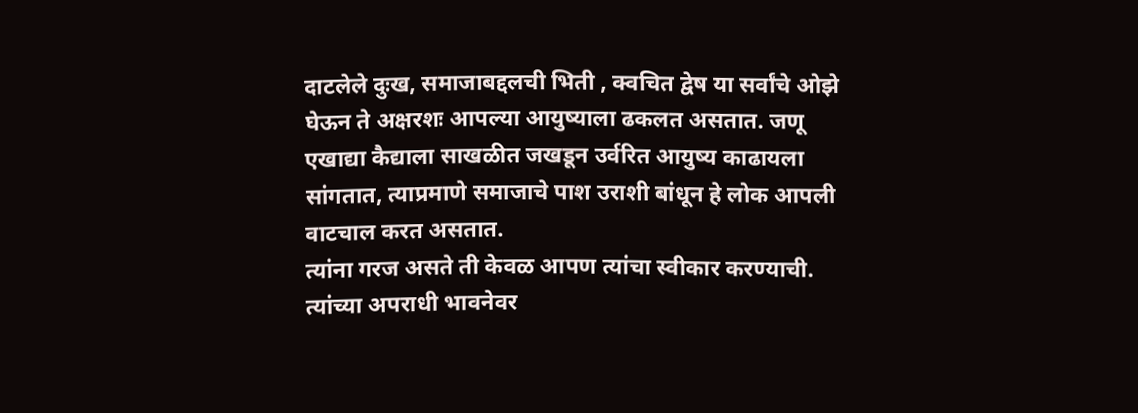दाटलेले दुःख, समाजाबद्दलची भिती , क्वचित द्वेष या सर्वांचे ओझे घेऊन ते अक्षरशः आपल्या आयुष्याला ढकलत असतात. जणू एखाद्या कैद्याला साखळीत जखडून उर्वरित आयुष्य काढायला सांगतात, त्याप्रमाणे समाजाचे पाश उराशी बांधून हे लोक आपली वाटचाल करत असतात.
त्यांना गरज असते ती केवळ आपण त्यांचा स्वीकार करण्याची. त्यांच्या अपराधी भावनेवर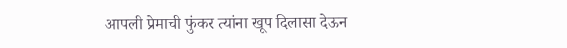आपली प्रेमाची फुंकर त्यांना खूप दिलासा देऊन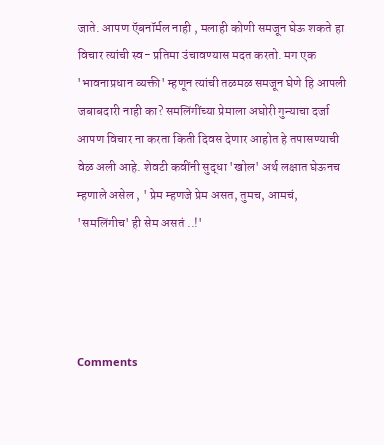जाते. आपण ऍबनॉर्मल नाही , मलाही कोणी समजून घेऊ शकते हा विचार त्यांची स्व- प्रतिमा उंचावण्यास मदत करतो. मग एक 'भावनाप्रधान व्यक्ती' म्हणून त्यांची तळमळ समजून घेणे हि आपली जबाबदारी नाही का? समलिंगींच्या प्रेमाला अघोरी गुन्याचा दर्जा आपण विचार ना करता किती दिवस देणार आहोत हे तपासण्याची वेळ अली आहे. शेवटी कवींनी सुद्धा 'खोल' अर्थ लक्षात घेऊनच म्हणाले असेल , ' प्रेम म्हणजे प्रेम असत, तुमच, आमचं, 'समलिंगीच' ही सेम असतं ..!'




Comments